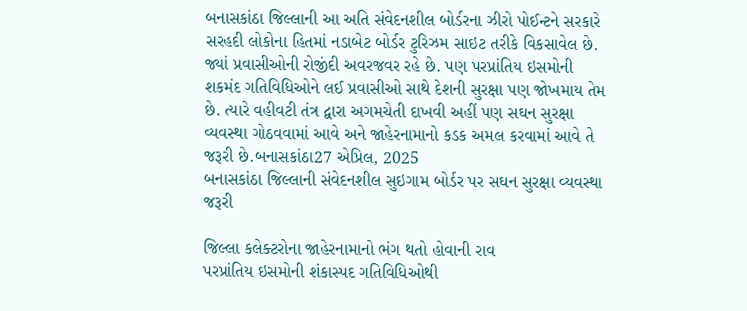બનાસકાંઠા જિલ્લાની આ અતિ સંવેદનશીલ બોર્ડરના ઝીરો પોઈન્ટને સરકારે સરહદી લોકોના હિતમાં નડાબેટ બોર્ડર ટુરિઝમ સાઇટ તરીકે વિકસાવેલ છે. જ્યાં પ્રવાસીઓની રોજીંદી અવરજવર રહે છે. પણ પરપ્રાંતિય ઇસમોની શકમંદ ગતિવિધિઓને લઈ પ્રવાસીઓ સાથે દેશની સુરક્ષા પણ જોખમાય તેમ છે. ત્યારે વહીવટી તંત્ર દ્વારા અગમચેતી દાખવી અહીં પણ સઘન સુરક્ષા વ્યવસ્થા ગોઠવવામાં આવે અને જાહેરનામાનો કડક અમલ કરવામાં આવે તે જરૂરી છે.બનાસકાંઠા27 એપ્રિલ, 2025
બનાસકાંઠા જિલ્લાની સંવેદનશીલ સુઇગામ બોર્ડર પર સઘન સુરક્ષા વ્યવસ્થા જરૂરી

જિલ્લા કલેક્ટરોના જાહેરનામાનો ભંગ થતો હોવાની રાવ
પરપ્રાંતિય ઇસમોની શંકાસ્પદ ગતિવિધિઓથી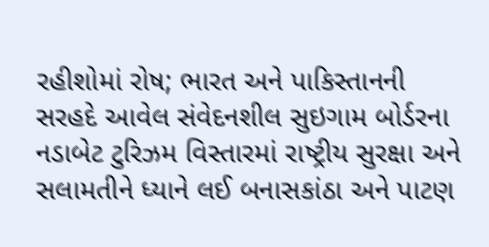રહીશોમાં રોષ; ભારત અને પાકિસ્તાનની સરહદે આવેલ સંવેદનશીલ સુઇગામ બોર્ડરના નડાબેટ ટુરિઝમ વિસ્તારમાં રાષ્ટ્રીય સુરક્ષા અને સલામતીને ધ્યાને લઈ બનાસકાંઠા અને પાટણ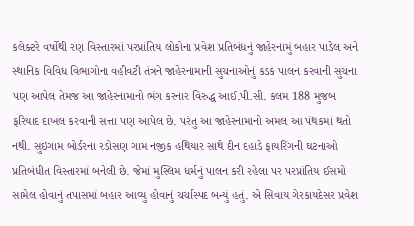કલેક્ટરે વર્ષોથી રણ વિસ્તારમાં પરપ્રાંતિય લોકોના પ્રવેશ પ્રતિબંધનું જાહેરનામું બહાર પાડેલ અને સ્થાનિક વિવિધ વિભાગોના વહીવટી તંત્રને જાહેરનામાની સુચનાઓનું કડક પાલન કરવાની સુચના પણ આપેલ તેમજ આ જાહેરનામાનો ભંગ કરનાર વિરુદ્ધ આઈ.પી.સી. કલમ 188 મુજબ ફરિયાદ દાખલ કરવાની સત્તા પણ આપેલ છે. પરંતુ આ જાહેરનામાનો અમલ આ પંથકમાં થતો નથી. સુઇગામ બોર્ડરના રડોસણ ગામ નજીક હથિયાર સાથે દીન દહાડે ફાયરિંગની ઘટનાઓ પ્રતિબંધીત વિસ્તારમાં બનેલી છે. જેમાં મુસ્લિમ ધર્મનું પાલન કરી રહેલા પર પરપ્રાંતિય ઈસમો સામેલ હોવાનું તપાસમાં બહાર આવ્યુ હોવાનું ચર્ચાસ્પદ બન્યું હતું. એ સિવાય ગેરકાયદેસર પ્રવેશ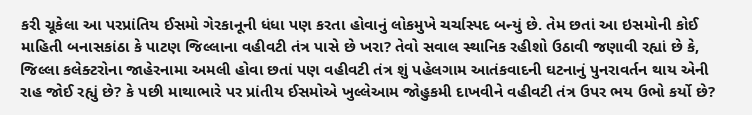કરી ચૂકેલા આ પરપ્રાંતિય ઈસમો ગેરકાનૂની ધંધા પણ કરતા હોવાનું લોકમુખે ચર્ચાસ્પદ બન્યું છે. તેમ છતાં આ ઇસમોની કોઈ માહિતી બનાસકાંઠા કે પાટણ જિલ્લાના વહીવટી તંત્ર પાસે છે ખરા? તેવો સવાલ સ્થાનિક રહીશો ઉઠાવી જણાવી રહ્યાં છે કે, જિલ્લા કલેક્ટરોના જાહેરનામા અમલી હોવા છતાં પણ વહીવટી તંત્ર શું પહેલગામ આતંકવાદની ઘટનાનું પુનરાવર્તન થાય એની રાહ જોઈ રહ્યું છે? કે પછી માથાભારે પર પ્રાંતીય ઈસમોએ ખુલ્લેઆમ જોહુકમી દાખવીને વહીવટી તંત્ર ઉપર ભય ઉભો કર્યો છે?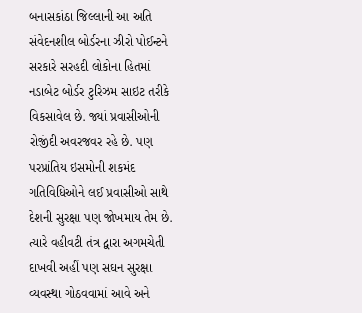બનાસકાંઠા જિલ્લાની આ અતિ સંવેદનશીલ બોર્ડરના ઝીરો પોઈન્ટને સરકારે સરહદી લોકોના હિતમાં નડાબેટ બોર્ડર ટુરિઝમ સાઇટ તરીકે વિકસાવેલ છે. જ્યાં પ્રવાસીઓની રોજીંદી અવરજવર રહે છે. પણ પરપ્રાંતિય ઇસમોની શકમંદ ગતિવિધિઓને લઈ પ્રવાસીઓ સાથે દેશની સુરક્ષા પણ જોખમાય તેમ છે. ત્યારે વહીવટી તંત્ર દ્વારા અગમચેતી દાખવી અહીં પણ સઘન સુરક્ષા વ્યવસ્થા ગોઠવવામાં આવે અને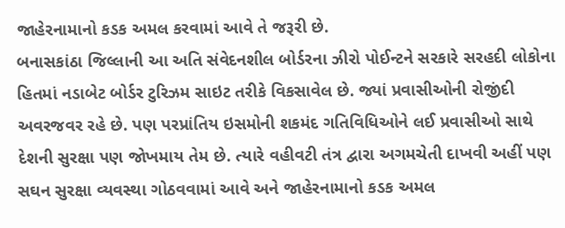જાહેરનામાનો કડક અમલ કરવામાં આવે તે જરૂરી છે.
બનાસકાંઠા જિલ્લાની આ અતિ સંવેદનશીલ બોર્ડરના ઝીરો પોઈન્ટને સરકારે સરહદી લોકોના હિતમાં નડાબેટ બોર્ડર ટુરિઝમ સાઇટ તરીકે વિકસાવેલ છે. જ્યાં પ્રવાસીઓની રોજીંદી અવરજવર રહે છે. પણ પરપ્રાંતિય ઇસમોની શકમંદ ગતિવિધિઓને લઈ પ્રવાસીઓ સાથે દેશની સુરક્ષા પણ જોખમાય તેમ છે. ત્યારે વહીવટી તંત્ર દ્વારા અગમચેતી દાખવી અહીં પણ સઘન સુરક્ષા વ્યવસ્થા ગોઠવવામાં આવે અને જાહેરનામાનો કડક અમલ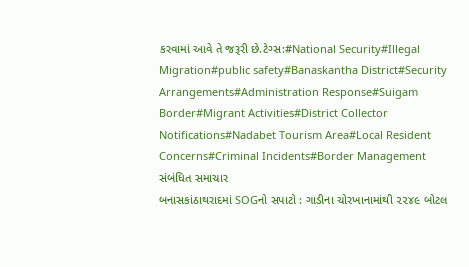કરવામાં આવે તે જરૂરી છે.ટેગ્સ:#National Security#Illegal Migration#public safety#Banaskantha District#Security Arrangements#Administration Response#Suigam Border#Migrant Activities#District Collector Notifications#Nadabet Tourism Area#Local Resident Concerns#Criminal Incidents#Border Management
સંબંધિત સમાચાર
બનાસકાંઠાથરાદમાં SOGનો સપાટો : ગાડીના ચોરખાનામાંથી ૨૨૪૯ બોટલ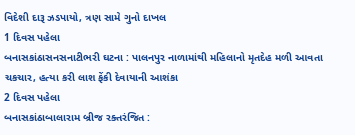વિદેશી દારૂ ઝડપાયો, ત્રણ સામે ગુનો દાખલ
1 દિવસ પહેલા
બનાસકાંઠાસનસનાટીભરી ઘટના : પાલનપુર નાળામાંથી મહિલાનો મૃતદેહ મળી આવતા ચકચાર, હત્યા કરી લાશ ફેંકી દેવાયાની આશંકા
2 દિવસ પહેલા
બનાસકાંઠાબાલારામ બ્રીજ રક્તરંજિત :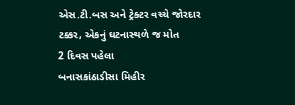એસ.ટી.બસ અને ટ્રેક્ટર વચ્ચે જોરદાર ટક્કર, એકનું ઘટનાસ્થળે જ મોત
2 દિવસ પહેલા
બનાસકાંઠાડીસા મિહીર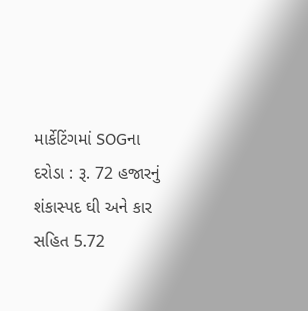માર્કેટિંગમાં SOGના દરોડા : રૂ. 72 હજારનું શંકાસ્પદ ઘી અને કાર સહિત 5.72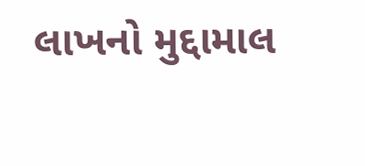લાખનો મુદ્દામાલ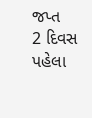જપ્ત
2 દિવસ પહેલા